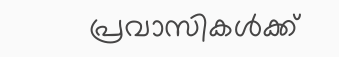പ്രവാസികൾക്ക്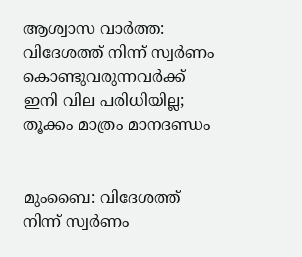ആശ്വാസ വാർത്ത: വിദേശത്ത് നിന്ന് സ്വർണം കൊണ്ടുവരുന്നവർക്ക് ഇനി വില പരിധിയില്ല; തൂക്കം മാത്രം മാനദണ്ഡം


മുംബൈ: വിദേശത്ത് നിന്ന് സ്വർണം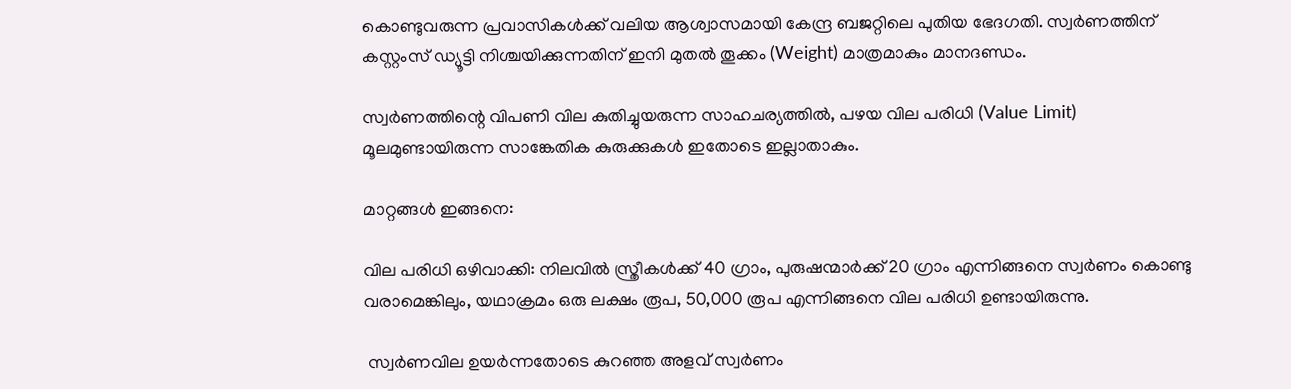കൊണ്ടുവരുന്ന പ്രവാസികൾക്ക് വലിയ ആശ്വാസമായി കേന്ദ്ര ബജറ്റിലെ പുതിയ ഭേദഗതി. സ്വർണത്തിന് കസ്റ്റംസ് ഡ്യൂട്ടി നിശ്ചയിക്കുന്നതിന് ഇനി മുതൽ തൂക്കം (Weight) മാത്രമാകും മാനദണ്ഡം.

സ്വർണത്തിന്റെ വിപണി വില കുതിച്ചുയരുന്ന സാഹചര്യത്തിൽ, പഴയ വില പരിധി (Value Limit) മൂലമുണ്ടായിരുന്ന സാങ്കേതിക കുരുക്കുകൾ ഇതോടെ ഇല്ലാതാകും.

മാറ്റങ്ങൾ ഇങ്ങനെ:

വില പരിധി ഒഴിവാക്കി: നിലവിൽ സ്ത്രീകൾക്ക് 40 ഗ്രാം, പുരുഷന്മാർക്ക് 20 ഗ്രാം എന്നിങ്ങനെ സ്വർണം കൊണ്ടു വരാമെങ്കിലും, യഥാക്രമം ഒരു ലക്ഷം രൂപ, 50,000 രൂപ എന്നിങ്ങനെ വില പരിധി ഉണ്ടായിരുന്നു.

 സ്വർണവില ഉയർന്നതോടെ കുറഞ്ഞ അളവ് സ്വർണം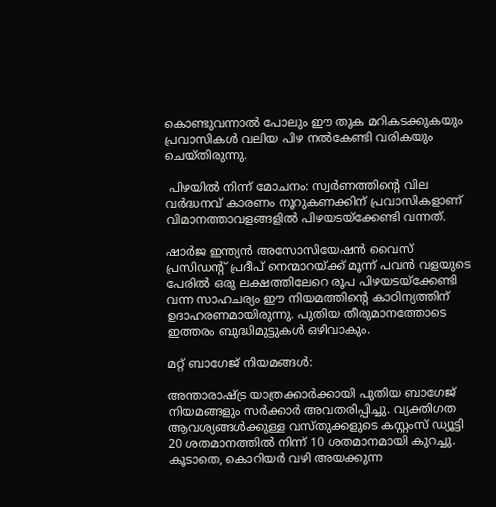കൊണ്ടുവന്നാൽ പോലും ഈ തുക മറികടക്കുകയും പ്രവാസികൾ വലിയ പിഴ നൽകേണ്ടി വരികയും ചെയ്തിരുന്നു.

 പിഴയിൽ നിന്ന് മോചനം: സ്വർണത്തിന്റെ വില വർദ്ധനവ് കാരണം നൂറുകണക്കിന് പ്രവാസികളാണ് വിമാനത്താവളങ്ങളിൽ പിഴയടയ്ക്കേണ്ടി വന്നത്.

ഷാർജ ഇന്ത്യൻ അസോസിയേഷൻ വൈസ് പ്രസിഡന്റ് പ്രദീപ് നെന്മാറയ്ക്ക് മൂന്ന് പവൻ വളയുടെ പേരിൽ ഒരു ലക്ഷത്തിലേറെ രൂപ പിഴയടയ്ക്കേണ്ടി വന്ന സാഹചര്യം ഈ നിയമത്തിന്റെ കാഠിന്യത്തിന് ഉദാഹരണമായിരുന്നു. പുതിയ തീരുമാനത്തോടെ ഇത്തരം ബുദ്ധിമുട്ടുകൾ ഒഴിവാകും.

മറ്റ് ബാഗേജ് നിയമങ്ങൾ:

അന്താരാഷ്ട്ര യാത്രക്കാർക്കായി പുതിയ ബാഗേജ് നിയമങ്ങളും സർക്കാർ അവതരിപ്പിച്ചു. വ്യക്തിഗത ആവശ്യങ്ങൾക്കുള്ള വസ്തുക്കളുടെ കസ്റ്റംസ് ഡ്യൂട്ടി 20 ശതമാനത്തിൽ നിന്ന് 10 ശതമാനമായി കുറച്ചു. കൂടാതെ, കൊറിയർ വഴി അയക്കുന്ന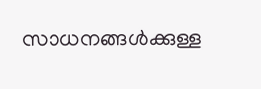സാധനങ്ങൾക്കുള്ള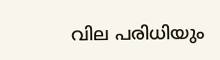വില പരിധിയും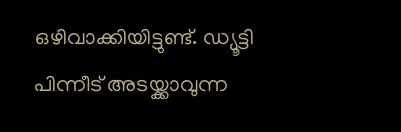ഒഴിവാക്കിയിട്ടുണ്ട്. ഡ്യൂട്ടി പിന്നീട് അടയ്ക്കാവുന്ന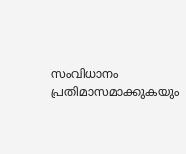സംവിധാനം പ്രതിമാസമാക്കുകയും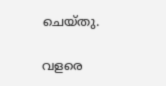ചെയ്തു.

വളരെ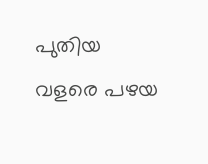പുതിയ വളരെ പഴയ